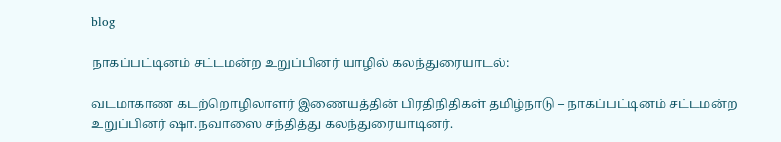blog

நாகப்பட்டினம் சட்டமன்ற உறுப்பினர் யாழில் கலந்துரையாடல்:

வடமாகாண கடற்றொழிலாளர் இணையத்தின் பிரதிநிதிகள் தமிழ்நாடு – நாகப்பட்டினம் சட்டமன்ற உறுப்பினர் ஷா.நவாஸை சந்தித்து கலந்துரையாடினர்.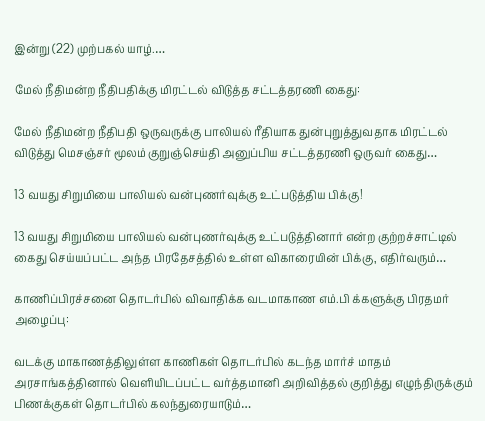இன்று (22) முற்பகல் யாழ்.…

மேல் நீதிமன்ற நீதிபதிக்கு மிரட்டல் விடுத்த சட்டத்தரணி கைது:

மேல் நீதிமன்ற நீதிபதி ஒருவருக்கு பாலியல் ரீதியாக துன்புறுத்துவதாக மிரட்டல் விடுத்து மெசஞ்சர் மூலம் குறுஞ்செய்தி அனுப்பிய சட்டத்தரணி ஒருவர் கைது…

13 வயது சிறுமியை பாலியல் வன்புணர்வுக்கு உட்படுத்திய பிக்கு!

13 வயது சிறுமியை பாலியல் வன்புணர்வுக்கு உட்படுத்தினார் என்ற குற்றச்சாட்டில் கைது செய்யப்பட்ட அந்த பிரதேசத்தில் உள்ள விகாரையின் பிக்கு, எதிர்வரும்…

காணிப்பிரச்சனை தொடர்பில் விவாதிக்க வடமாகாண எம்.பி க்களுக்கு பிரதமர் அழைப்பு:

வடக்கு மாகாணத்திலுள்ள காணிகள் தொடர்பில் கடந்த மார்ச் மாதம் அரசாங்கத்தினால் வெளியிடப்பட்ட வர்த்தமானி அறிவித்தல் குறித்து எழுந்திருக்கும் பிணக்குகள் தொடர்பில் கலந்துரையாடும்…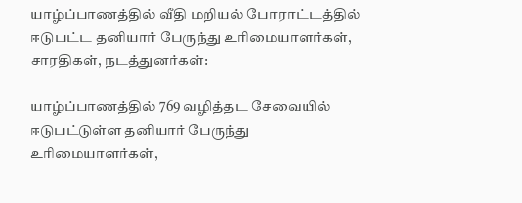யாழ்ப்பாணத்தில் வீதி மறியல் போராட்டத்தில் ஈடுபட்ட தனியார் பேருந்து உரிமையாளர்கள், சாரதிகள், நடத்துனர்கள்:

யாழ்ப்பாணத்தில் 769 வழித்தட சேவையில் ஈடுபட்டுள்ள தனியார் பேருந்து உரிமையாளர்கள்,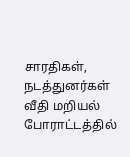சாரதிகள், நடத்துனர்கள் வீதி மறியல் போராட்டத்தில்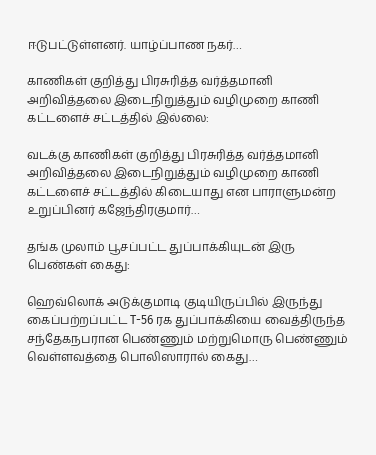ஈடுபட்டுள்ளனர். யாழ்ப்பாண நகர்…

காணிகள் குறித்து பிரசுரித்த வர்த்தமானி அறிவித்தலை இடைநிறுத்தும் வழிமுறை காணி கட்டளைச் சட்டத்தில் இல்லை:

வடக்கு காணிகள் குறித்து பிரசுரித்த வர்த்தமானி அறிவித்தலை இடைநிறுத்தும் வழிமுறை காணி கட்டளைச் சட்டத்தில் கிடையாது என பாராளுமன்ற உறுப்பினர் கஜேந்திரகுமார்…

தங்க முலாம் பூசப்பட்ட துப்பாக்கியுடன் இரு பெண்கள் கைது:

ஹெவ்லொக் அடுக்குமாடி குடியிருப்பில் இருந்து கைப்பற்றப்பட்ட T-56 ரக துப்பாக்கியை வைத்திருந்த சந்தேகநபரான பெண்ணும் மற்றுமொரு பெண்ணும் வெள்ளவத்தை பொலிஸாரால் கைது…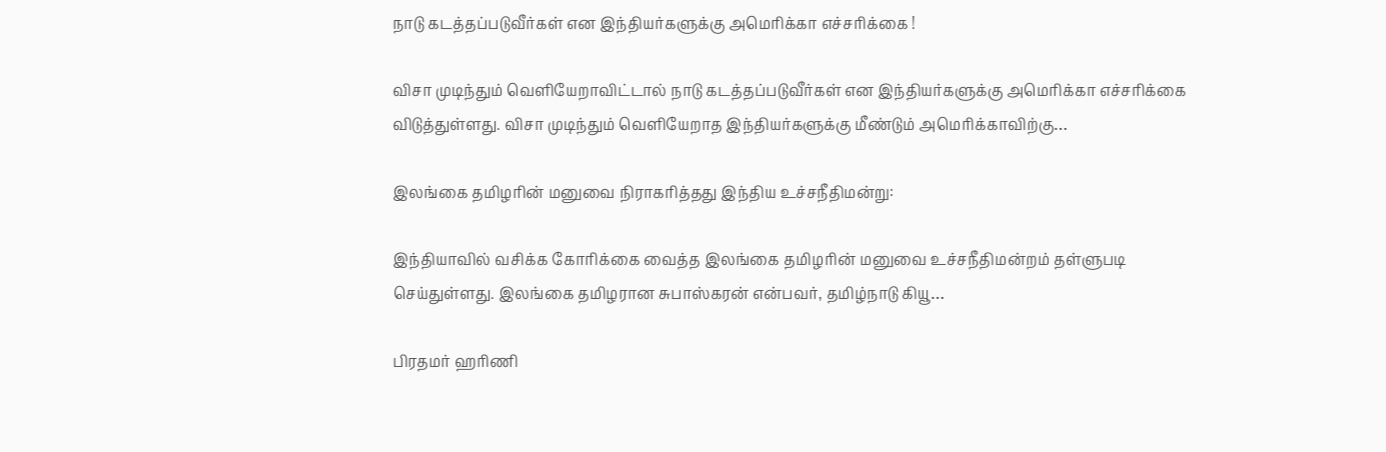நாடு கடத்தப்படுவீர்கள் என இந்தியர்களுக்கு அமெரிக்கா எச்சரிக்கை !

விசா முடிந்தும் வெளியேறாவிட்டால் நாடு கடத்தப்படுவீர்கள் என இந்தியர்களுக்கு அமெரிக்கா எச்சரிக்கை விடுத்துள்ளது. விசா முடிந்தும் வெளியேறாத இந்தியர்களுக்கு மீண்டும் அமெரிக்காவிற்கு…

இலங்கை தமிழரின் மனுவை நிராகரித்தது இந்திய உச்சநீதிமன்று:

இந்தியாவில் வசிக்க கோரிக்கை வைத்த இலங்கை தமிழரின் மனுவை உச்சநீதிமன்றம் தள்ளுபடி செய்துள்ளது. இலங்கை தமிழரான சுபாஸ்கரன் என்பவர், தமிழ்நாடு கியூ…

பிரதமர் ஹரிணி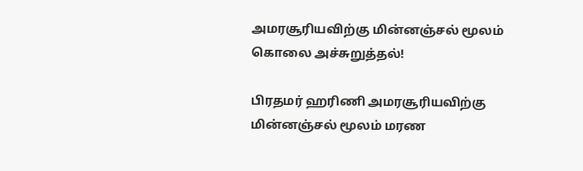அமரசூரியவிற்கு மின்னஞ்சல் மூலம் கொலை அச்சுறுத்தல்!

பிரதமர் ஹரிணி அமரசூரியவிற்கு மின்னஞ்சல் மூலம் மரண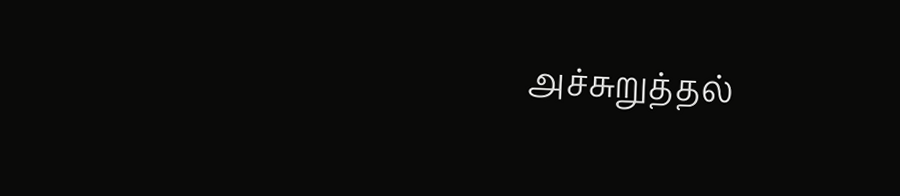அச்சுறுத்தல்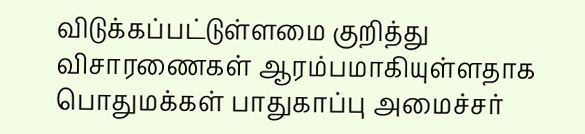விடுக்கப்பட்டுள்ளமை குறித்து விசாரணைகள் ஆரம்பமாகியுள்ளதாக பொதுமக்கள் பாதுகாப்பு அமைச்சர்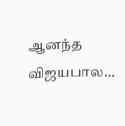ஆனந்த விஜயபால…